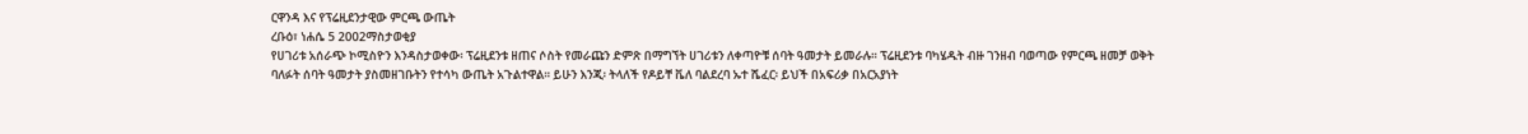ርዋንዳ እና የፕሬዚደንታዊው ምርጫ ውጤት
ረቡዕ፣ ነሐሴ 5 2002ማስታወቂያ
የሀገሪቱ አሰራጭ ኮሚስዮን እንዳስታወቀው፡ ፕሬዚደንቱ ዘጠና ሶስት የመራጩን ድምጽ በማግኘት ሀገሪቱን ለቀጣዮቹ ሰባት ዓመታት ይመራሉ። ፕሬዚደንቱ ባካሄዱት ብዙ ገንዘብ ባወጣው የምርጫ ዘመቻ ወቅት ባለፉት ሰባት ዓመታት ያስመዘገቡትን የተሳካ ውጤት አጉልተዋል። ይሁን እንጂ፡ ትላለች የዶይቸ ቬለ ባልደረባ ኡተ ሼፈር፡ ይህች በአፍሪቃ በአርአያነት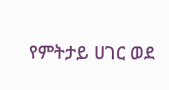የምትታይ ሀገር ወደ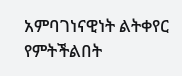አምባገነናዊነት ልትቀየር የምትችልበት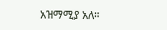አዝማሚያ አለ።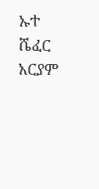ኡተ ሼፈር
አርያም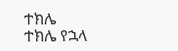ተክሌ
ተክሌ የኋላ